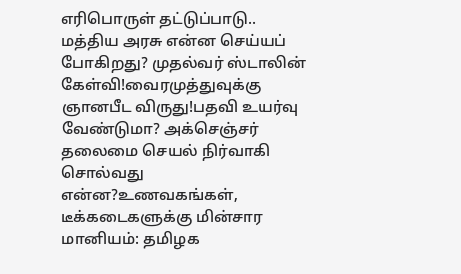எரிபொருள் தட்டுப்பாடு.. மத்திய அரசு என்ன செய்யப் போகிறது? முதல்வர் ஸ்டாலின் கேள்வி!வைரமுத்துவுக்கு ஞானபீட விருது!பதவி உயர்வு வேண்டுமா? அக்செஞ்சர் தலைமை செயல் நிர்வாகி சொல்வது என்ன?உணவகங்கள், டீக்கடைகளுக்கு மின்சார மானியம்: தமிழக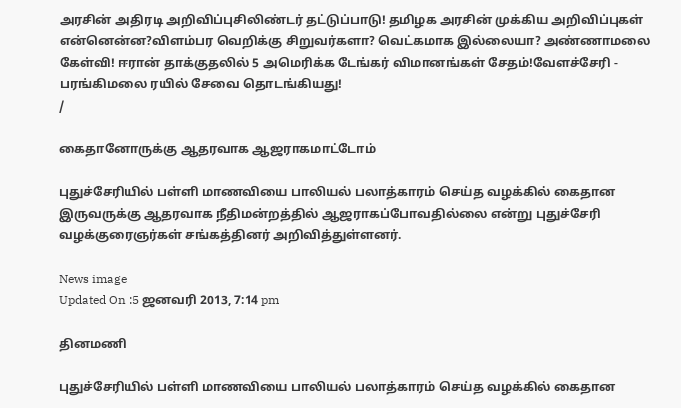அரசின் அதிரடி அறிவிப்புசிலிண்டர் தட்டுப்பாடு! தமிழக அரசின் முக்கிய அறிவிப்புகள் என்னென்ன?விளம்பர வெறிக்கு சிறுவர்களா? வெட்கமாக இல்லையா? அண்ணாமலை கேள்வி! ஈரான் தாக்குதலில் 5 அமெரிக்க டேங்கர் விமானங்கள் சேதம்!வேளச்சேரி - பரங்கிமலை ரயில் சேவை தொடங்கியது!
/

கைதானோருக்கு ஆதரவாக ஆஜராகமாட்டோம்

புதுச்சேரியில் பள்ளி மாணவியை பாலியல் பலாத்காரம் செய்த வழக்கில் கைதான இருவருக்கு ஆதரவாக நீதிமன்றத்தில் ஆஜராகப்போவதில்லை என்று புதுச்சேரி வழக்குரைஞர்கள் சங்கத்தினர் அறிவித்துள்ளனர்.

News image
Updated On :5 ஜனவரி 2013, 7:14 pm

தினமணி

புதுச்சேரியில் பள்ளி மாணவியை பாலியல் பலாத்காரம் செய்த வழக்கில் கைதான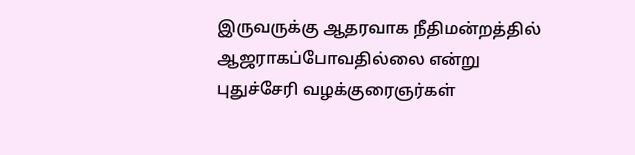இருவருக்கு ஆதரவாக நீதிமன்றத்தில் ஆஜராகப்போவதில்லை என்று புதுச்சேரி வழக்குரைஞர்கள்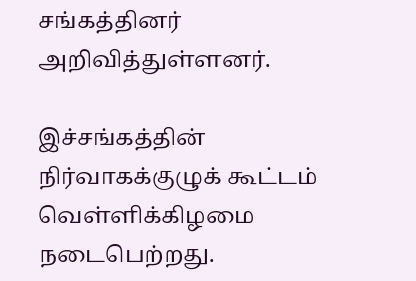சங்கத்தினர் அறிவித்துள்ளனர்.

இச்சங்கத்தின் நிர்வாகக்குழுக் கூட்டம் வெள்ளிக்கிழமை நடைபெற்றது.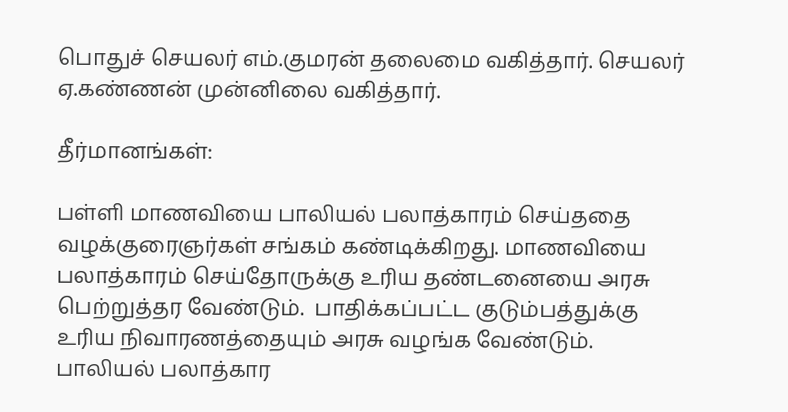பொதுச் செயலர் எம்.குமரன் தலைமை வகித்தார். செயலர் ஏ.கண்ணன் முன்னிலை வகித்தார்.

தீர்மானங்கள்:

பள்ளி மாணவியை பாலியல் பலாத்காரம் செய்ததை வழக்குரைஞர்கள் சங்கம் கண்டிக்கிறது. மாணவியை பலாத்காரம் செய்தோருக்கு உரிய தண்டனையை அரசு பெற்றுத்தர வேண்டும்.  பாதிக்கப்பட்ட குடும்பத்துக்கு உரிய நிவாரணத்தையும் அரசு வழங்க வேண்டும். பாலியல் பலாத்கார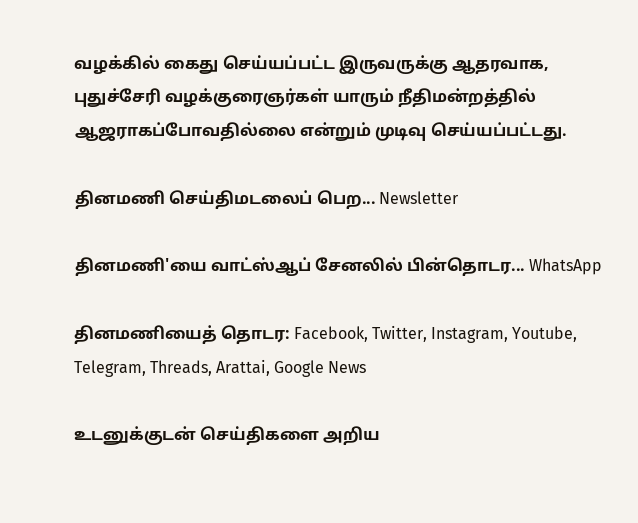வழக்கில் கைது செய்யப்பட்ட இருவருக்கு ஆதரவாக, புதுச்சேரி வழக்குரைஞர்கள் யாரும் நீதிமன்றத்தில் ஆஜராகப்போவதில்லை என்றும் முடிவு செய்யப்பட்டது.

தினமணி செய்திமடலைப் பெற... Newsletter

தினமணி'யை வாட்ஸ்ஆப் சேனலில் பின்தொடர... WhatsApp

தினமணியைத் தொடர: Facebook, Twitter, Instagram, Youtube, Telegram, Threads, Arattai, Google News

உடனுக்குடன் செய்திகளை அறிய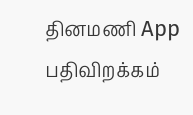தினமணி App பதிவிறக்கம்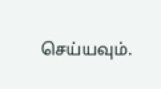செய்யவும்.